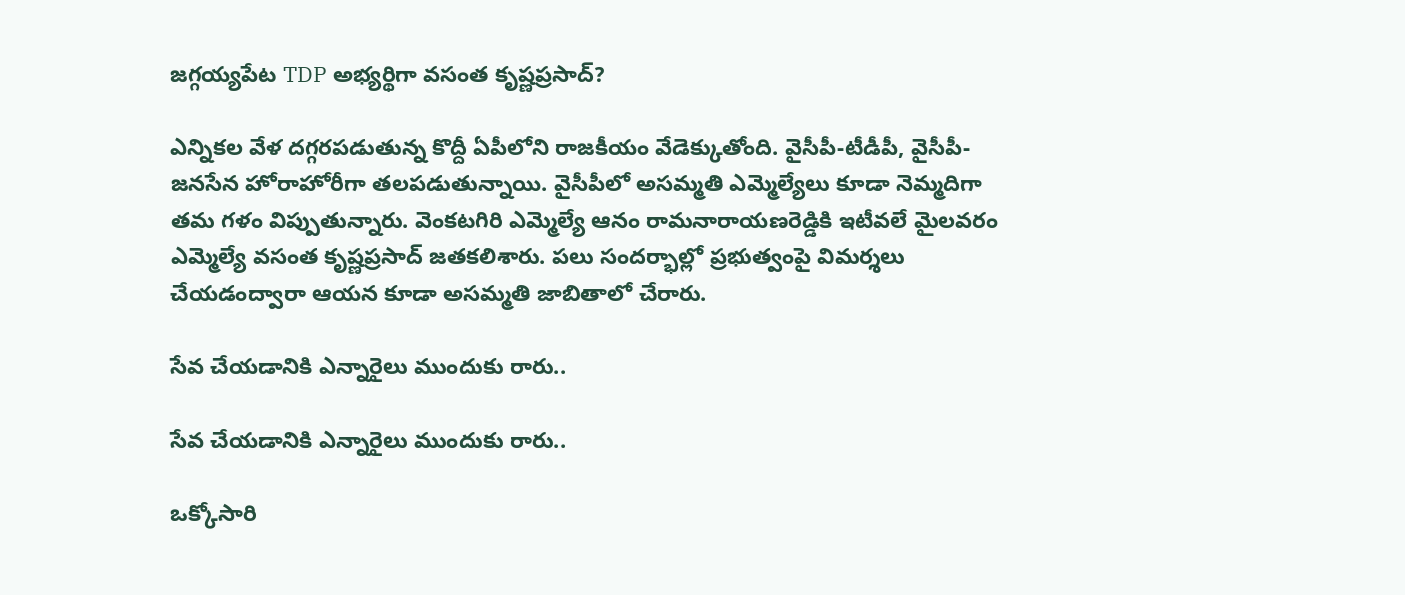జగ్గయ్యపేట TDP అభ్యర్థిగా వసంత కృష్ణప్రసాద్?

ఎన్నికల వేళ దగ్గరపడుతున్న కొద్దీ ఏపీలోని రాజకీయం వేడెక్కుతోంది. వైసీపీ-టీడీపీ, వైసీపీ-జనసేన హోరాహోరీగా తలపడుతున్నాయి. వైసీపీలో అసమ్మతి ఎమ్మెల్యేలు కూడా నెమ్మదిగా తమ గళం విప్పుతున్నారు. వెంకటగిరి ఎమ్మెల్యే ఆనం రామనారాయణరెడ్డికి ఇటీవలే మైలవరం ఎమ్మెల్యే వసంత కృష్ణప్రసాద్ జతకలిశారు. పలు సందర్భాల్లో ప్రభుత్వంపై విమర్శలు చేయడంద్వారా ఆయన కూడా అసమ్మతి జాబితాలో చేరారు.

సేవ చేయడానికి ఎన్నారైలు ముందుకు రారు..

సేవ చేయడానికి ఎన్నారైలు ముందుకు రారు..

ఒక్కోసారి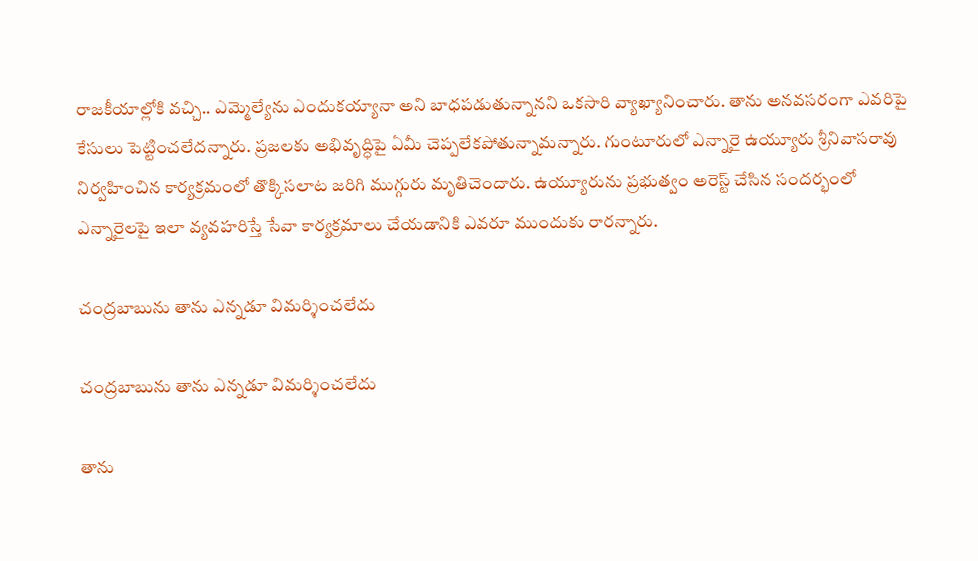రాజకీయాల్లోకి వచ్చి.. ఎమ్మెల్యేను ఎందుకయ్యానా అని బాధపడుతున్నానని ఒకసారి వ్యాఖ్యానించారు. తాను అనవసరంగా ఎవరిపై కేసులు పెట్టించలేదన్నారు. ప్రజలకు అభివృద్ధిపై ఏమీ చెప్పలేకపోతున్నామన్నారు. గుంటూరులో ఎన్నారై ఉయ్యూరు శ్రీనివాసరావు నిర్వహించిన కార్యక్రమంలో తొక్కిసలాట జరిగి ముగ్గురు మృతిచెందారు. ఉయ్యూరును ప్రభుత్వం అరెస్ట్ చేసిన సందర్భంలో ఎన్నారైలపై ఇలా వ్యవహరిస్తే సేవా కార్యక్రమాలు చేయడానికి ఎవరూ ముందుకు రారన్నారు.

చంద్రబాబును తాను ఎన్నడూ విమర్శించలేదు

చంద్రబాబును తాను ఎన్నడూ విమర్శించలేదు

తాను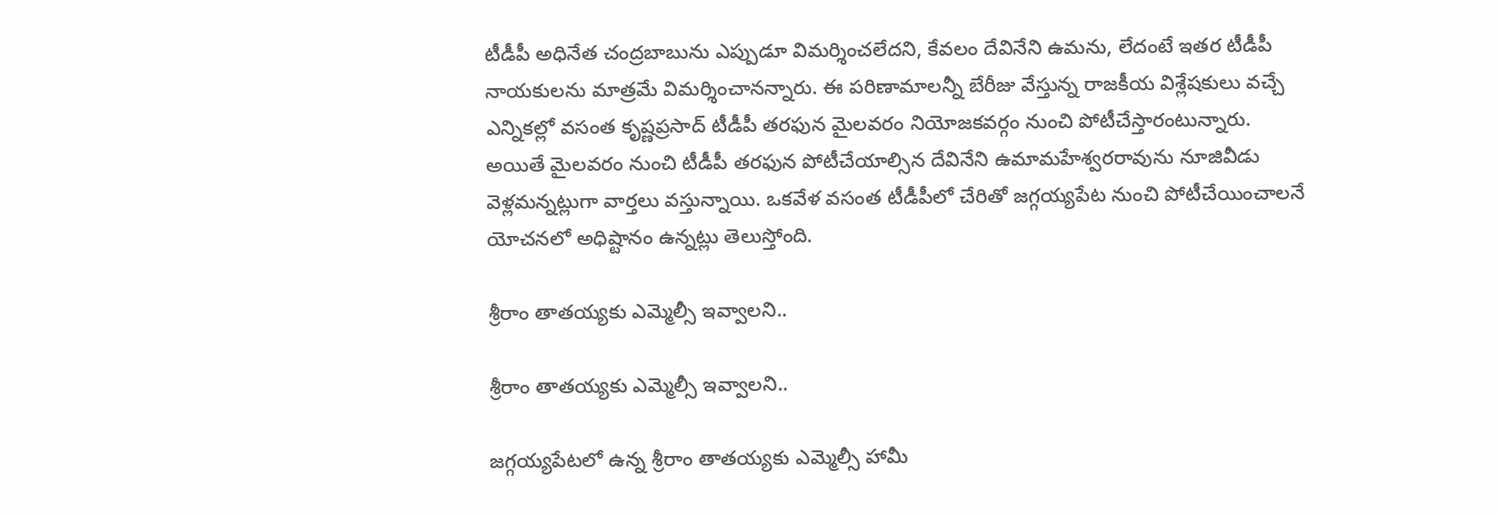టీడీపీ అధినేత చంద్రబాబును ఎప్పుడూ విమర్శించలేదని, కేవలం దేవినేని ఉమను, లేదంటే ఇతర టీడీపీ నాయకులను మాత్రమే విమర్శించానన్నారు. ఈ పరిణామాలన్నీ బేరీజు వేస్తున్న రాజకీయ విశ్లేషకులు వచ్చే ఎన్నికల్లో వసంత కృష్ణప్రసాద్ టీడీపీ తరఫున మైలవరం నియోజకవర్గం నుంచి పోటీచేస్తారంటున్నారు. అయితే మైలవరం నుంచి టీడీపీ తరఫున పోటీచేయాల్సిన దేవినేని ఉమామహేశ్వరరావును నూజివీడు వెళ్లమన్నట్లుగా వార్తలు వస్తున్నాయి. ఒకవేళ వసంత టీడీపీలో చేరితో జగ్గయ్యపేట నుంచి పోటీచేయించాలనే యోచనలో అధిష్టానం ఉన్నట్లు తెలుస్తోంది.

శ్రీరాం తాతయ్యకు ఎమ్మెల్సీ ఇవ్వాలని..

శ్రీరాం తాతయ్యకు ఎమ్మెల్సీ ఇవ్వాలని..

జగ్గయ్యపేటలో ఉన్న శ్రీరాం తాతయ్యకు ఎమ్మెల్సీ హామీ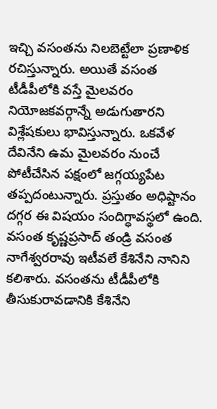ఇచ్చి వసంతను నిలబెట్టేలా ప్రణాళిక రచిస్తున్నారు. అయితే వసంత టీడీపీలోకి వస్తే మైలవరం నియోజకవర్గాన్నే అడుగుతారని విశ్లేషకులు భావిస్తున్నారు. ఒకవేళ దేవినేని ఉమ మైలవరం నుంచే పోటీచేసిన పక్షంలో జగ్గయ్యపేట తప్పదంటున్నారు. ప్రస్తుతం అధిష్టానం దగ్గర ఈ విషయం సందిగ్ధావస్థలో ఉంది. వసంత కృష్ణప్రసాద్ తండ్రి వసంత నాగేశ్వరరావు ఇటీవలే కేశినేని నానిని కలిశారు. వసంతను టీడీపీలోకి తీసుకురావడానికి కేశినేని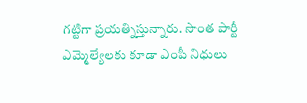గట్టిగా ప్రయత్నిస్తున్నారు. సొంత పార్టీ ఎమ్మెల్యేలకు కూడా ఎంపీ నిధులు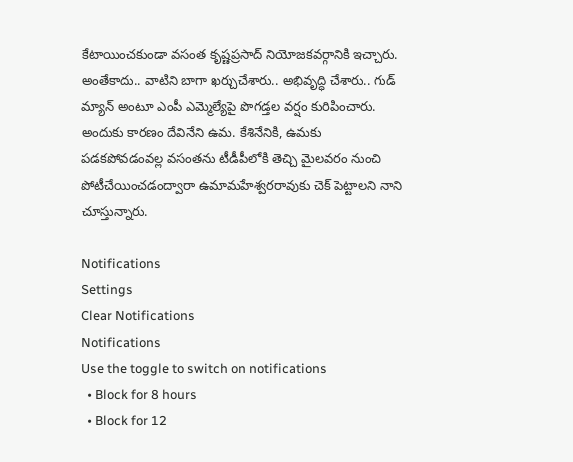కేటాయించకుండా వసంత కృష్ణప్రసాద్ నియోజకవర్గానికి ఇచ్చారు. అంతేకాదు.. వాటిని బాగా ఖర్చుచేశారు.. అభివృద్ధి చేశారు.. గుడ్ మ్యాన్ అంటూ ఎంపీ ఎమ్మెల్యేపై పొగడ్తల వర్షం కురిపించారు. అందుకు కారణం దేవినేని ఉమ. కేశినేనికి, ఉమకు పడకపోవడంవల్ల వసంతను టీడీపీలోకి తెచ్చి మైలవరం నుంచి పోటీచేయించడంద్వారా ఉమామహేశ్వరరావుకు చెక్ పెట్టాలని నాని చూస్తున్నారు.

Notifications
Settings
Clear Notifications
Notifications
Use the toggle to switch on notifications
  • Block for 8 hours
  • Block for 12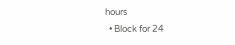hours
  • Block for 24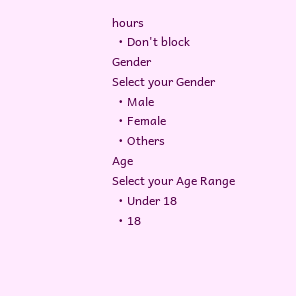hours
  • Don't block
Gender
Select your Gender
  • Male
  • Female
  • Others
Age
Select your Age Range
  • Under 18
  • 18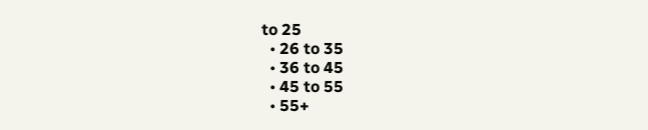to 25
  • 26 to 35
  • 36 to 45
  • 45 to 55
  • 55+